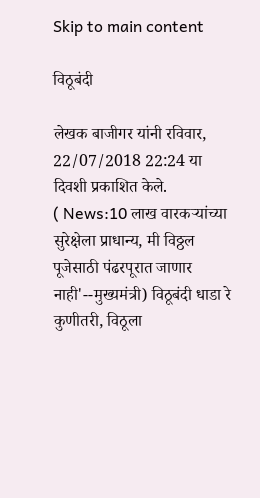Skip to main content

विठूबंदी

लेखक बाजीगर यांनी रविवार, 22/07/2018 22:24 या दिवशी प्रकाशित केले.
( News:10 लाख वारकऱ्यांच्या सुरेक्षेला प्राधान्य, मी विठ्ठल पूजेसाठी पंढरपूरात जाणार नाही'--मुख्यमंत्री) विठूबंदी धाडा रे कुणीतरी, विठूला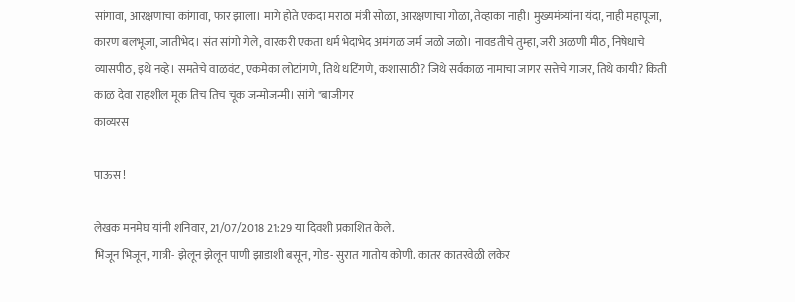सांगावा, आरक्षणाचा कांगावा, फार झाला। मागे होते एकदा मराठा मंत्री सोळा, आरक्षणाचा गोळा, तेव्हाका नाही। मुख्यमंत्र्यांना यंदा, नाही महापूजा, कारण बलभूजा, जातीभेद। संत सांगो गेले, वारकरी एकता धर्म भेदाभेद अमंगळ जर्म जळो जळो। नावडतीचे तुम्हा, जरी अळणी मीठ, निषेधाचे व्यासपीठ, इथे नव्हे। समतेचे वाळवंट, एकमेका लोटांगणे, तिथे धटिंगणे, कशासाठी? जिथे सर्वकाळ नामाचा जागर सत्तेचे गाजर, तिथे कायी? किती काळ देवा राहशील मूक तिच तिच चूक जन्मोजन्मी। सांगे "बाजीगर
काव्यरस

पाऊस !

लेखक मनमेघ यांनी शनिवार, 21/07/2018 21:29 या दिवशी प्रकाशित केले.
भिजून भिजून, गात्री- झेलून झेलून पाणी झाडाशी बसून, गोड- सुरात गातोय कोणी. कातर कातरवेळी लकेर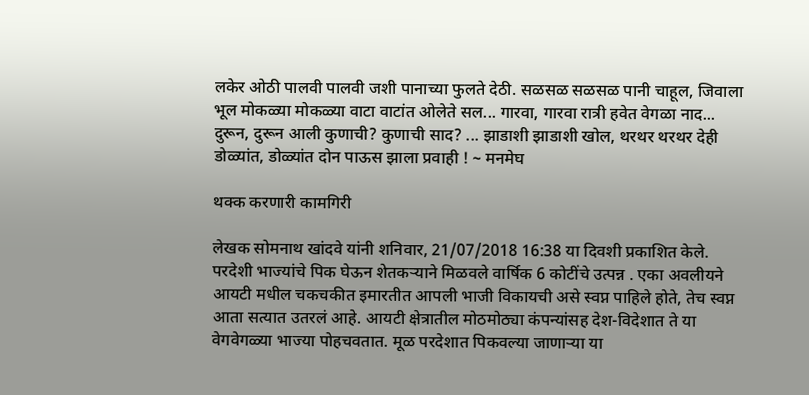लकेर ओठी पालवी पालवी जशी पानाच्या फुलते देठी. सळसळ सळसळ पानी चाहूल, जिवाला भूल मोकळ्या मोकळ्या वाटा वाटांत ओलेते सल... गारवा, गारवा रात्री हवेत वेगळा नाद... दुरून, दुरून आली कुणाची? कुणाची साद? ... झाडाशी झाडाशी खोल, थरथर थरथर देही डोळ्यांत, डोळ्यांत दोन पाऊस झाला प्रवाही ! ~ मनमेघ

थक्क करणारी कामगिरी

लेखक सोमनाथ खांदवे यांनी शनिवार, 21/07/2018 16:38 या दिवशी प्रकाशित केले.
परदेशी भाज्यांचे पिक घेऊन शेतकऱ्याने मिळवले वार्षिक 6 कोटींचे उत्पन्न . एका अवलीयने आयटी मधील चकचकीत इमारतीत आपली भाजी विकायची असे स्वप्न पाहिले होते, तेच स्वप्न आता सत्यात उतरलं आहे. आयटी क्षेत्रातील मोठमोठ्या कंपन्यांसह देश-विदेशात ते या वेगवेगळ्या भाज्या पोहचवतात. मूळ परदेशात पिकवल्या जाणाऱ्या या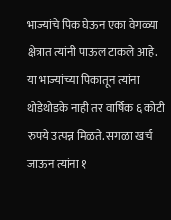भाज्यांचे पिक घेऊन एका वेगळ्या क्षेत्रात त्यांनी पाऊल टाकले आहे. या भाज्यांच्या पिकातून त्यांना थोडेथोडके नाही तर वार्षिक ६ कोटी रुपये उत्पन्न मिळते. सगळा खर्च जाऊन त्यांना १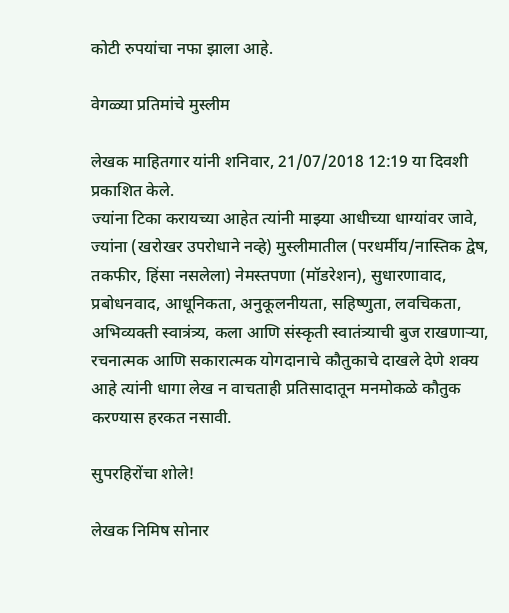कोटी रुपयांचा नफा झाला आहे.

वेगळ्या प्रतिमांचे मुस्लीम

लेखक माहितगार यांनी शनिवार, 21/07/2018 12:19 या दिवशी प्रकाशित केले.
ज्यांना टिका करायच्या आहेत त्यांनी माझ्या आधीच्या धाग्यांवर जावे, ज्यांना (खरोखर उपरोधाने नव्हे) मुस्लीमातील (परधर्मीय/नास्तिक द्वेष, तकफीर, हिंसा नसलेला) नेमस्तपणा (मॉडरेशन), सुधारणावाद, प्रबोधनवाद, आधूनिकता, अनुकूलनीयता, सहिष्णुता, लवचिकता, अभिव्यक्ती स्वात्रंत्र्य, कला आणि संस्कृती स्वातंत्र्याची बुज राखणार्‍या, रचनात्मक आणि सकारात्मक योगदानाचे कौतुकाचे दाखले देणे शक्य आहे त्यांनी धागा लेख न वाचताही प्रतिसादातून मनमोकळे कौतुक करण्यास हरकत नसावी.

सुपरहिरोंचा शोले!

लेखक निमिष सोनार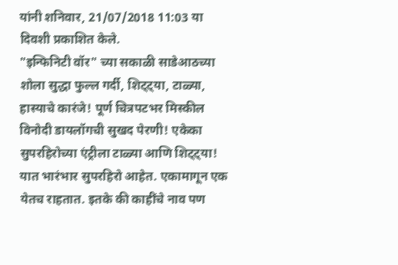यांनी शनिवार, 21/07/2018 11:03 या दिवशी प्रकाशित केले.
"इन्फिनिटी वॉर" च्या सकाळी साडेआठच्या शोला सुद्धा फुल्ल गर्दी, शिट्ट्या, टाळ्या, हास्याचे कारंजे! पूर्ण चित्रपटभर मिस्कील विनोदी डायलॉगची सुखद पेरणी! एकेका सुपरहिरोच्या एंट्रीला टाळ्या आणि शिट्ट्या! यात भारंभार सुपरहिरो आहेत. एकामागून एक येतच राहतात. इतके की काहींचे नाव पण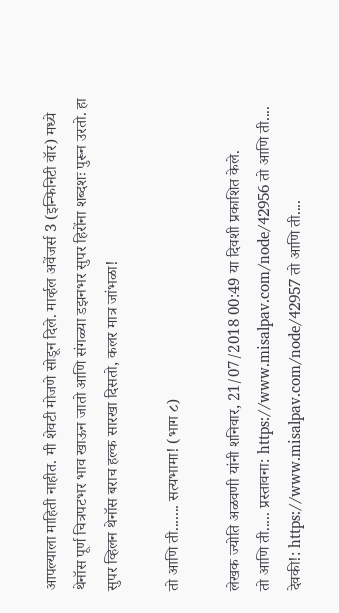आपल्याला माहिती नाहीत. मी शेवटी मोजणे सोडून दिले. मार्व्हल अवेंजर्स 3 (इन्फिनिटी वॉर) मध्ये थेनॉस पूर्ण चित्रपटभर भाव खाऊन जातो आणि संगळ्या डझनभर सुपर हिरोंना शब्दशः पुरून उरतो. हा सुपर व्हिलन थेनॉस बराच हल्क सारखा दिसतो, कलर मात्र जांभळा!

तो आणि ती....... सत्यभामा! (भाग ८)

लेखक ज्योति अळवणी यांनी शनिवार, 21/07/2018 00:49 या दिवशी प्रकाशित केले.
तो आणि ती..... प्रस्तावना: https://www.misalpav.com/node/42956 तो आणि ती.... देवकी!: https://www.misalpav.com/node/42957 तो आणि ती....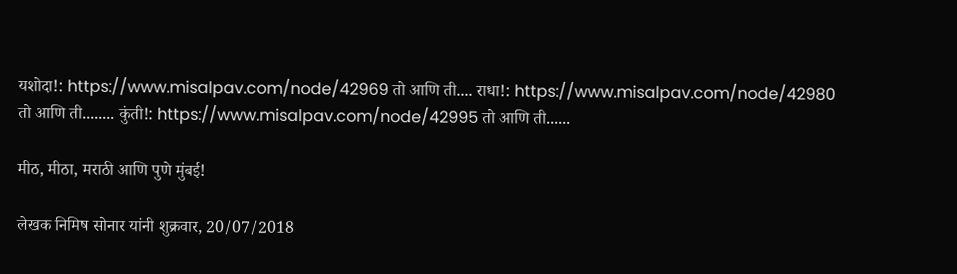यशोदा!: https://www.misalpav.com/node/42969 तो आणि ती.... राधा!: https://www.misalpav.com/node/42980 तो आणि ती........ कुंती!: https://www.misalpav.com/node/42995 तो आणि ती......

मीठ, मीठा, मराठी आणि पुणे मुंबई!

लेखक निमिष सोनार यांनी शुक्रवार, 20/07/2018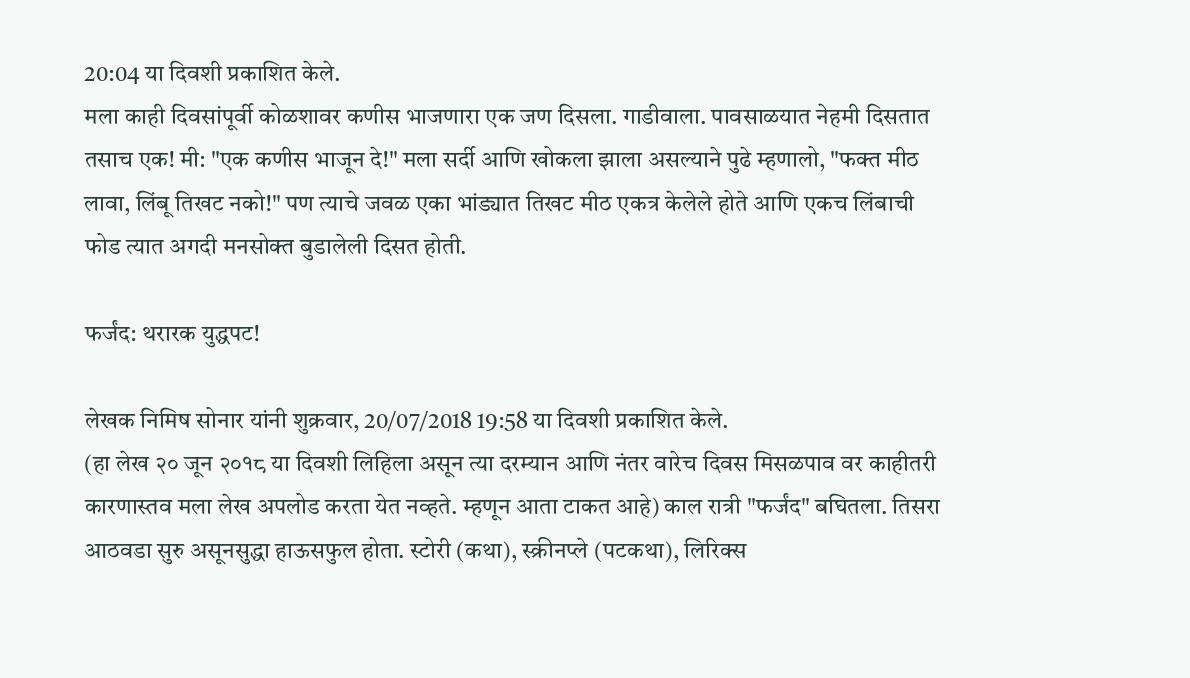20:04 या दिवशी प्रकाशित केले.
मला काही दिवसांपूर्वी कोळशावर कणीस भाजणारा एक जण दिसला. गाडीवाला. पावसाळयात नेहमी दिसतात तसाच एक! मी: "एक कणीस भाजून दे!" मला सर्दी आणि खोकला झाला असल्याने पुढे म्हणालो, "फक्त मीठ लावा, लिंबू तिखट नको!" पण त्याचे जवळ एका भांड्यात तिखट मीठ एकत्र केलेले होते आणि एकच लिंबाची फोड त्यात अगदी मनसोक्त बुडालेली दिसत होती.

फर्जंद: थरारक युद्धपट!

लेखक निमिष सोनार यांनी शुक्रवार, 20/07/2018 19:58 या दिवशी प्रकाशित केले.
(हा लेख २० जून २०१८ या दिवशी लिहिला असून त्या दरम्यान आणि नंतर वारेच दिवस मिसळपाव वर काहीतरी कारणास्तव मला लेख अपलोड करता येत नव्हते. म्हणून आता टाकत आहे) काल रात्री "फर्जंद" बघितला. तिसरा आठवडा सुरु असूनसुद्धा हाऊसफुल होता. स्टोरी (कथा), स्क्रीनप्ले (पटकथा), लिरिक्स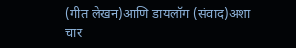(गीत लेखन)आणि डायलॉग (संवाद)अशा चार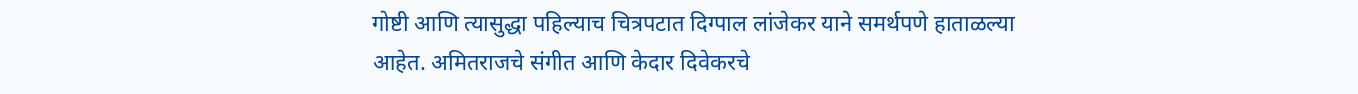गोष्टी आणि त्यासुद्धा पहिल्याच चित्रपटात दिग्पाल लांजेकर याने समर्थपणे हाताळल्या आहेत. अमितराजचे संगीत आणि केदार दिवेकरचे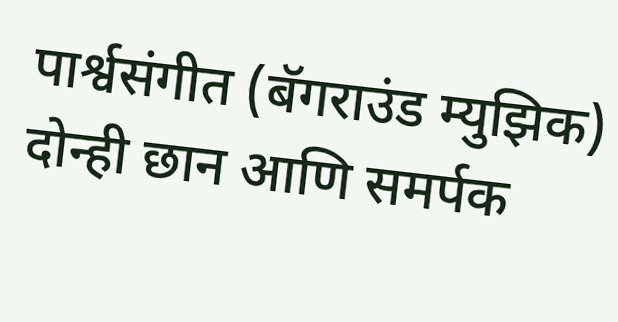पार्श्वसंगीत (बॅगराउंड म्युझिक) दोन्ही छान आणि समर्पक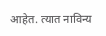आहेत. त्यात नाविन्य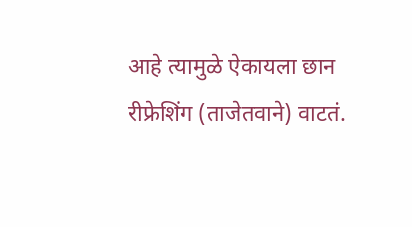आहे त्यामुळे ऐकायला छान रीफ्रेशिंग (ताजेतवाने) वाटतं.